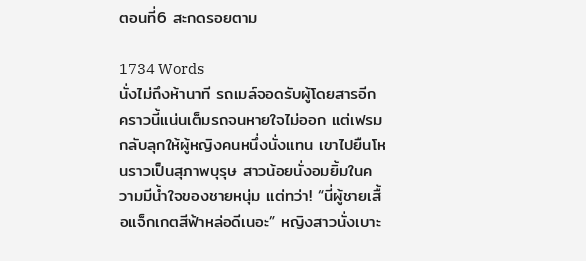ตอนที่6 สะกดรอยตาม

1734 Words
นั่งไม่ถึงห้านาที รถเมล์จอดรับผู้โดยสารอีก คราวนี้แน่นเต็มรถจนหายใจไม่ออก แต่เฟรมกลับลุกให้ผู้หญิงคนหนึ่งนั่งแทน เขาไปยืนโหนราวเป็นสุภาพบุรุษ สาวน้อยนั่งอมยิ้มในความมีน้ำใจของชายหนุ่ม แต่ทว่า! “นี่ผู้ชายเสื้อแจ็กเกตสีฟ้าหล่อดีเนอะ” หญิงสาวนั่งเบาะ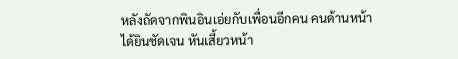หลังถัดจากพินอินเอ่ยกับเพื่อนอีกคน คนด้านหน้าได้ยินชัดเจน หันเสี้ยวหน้า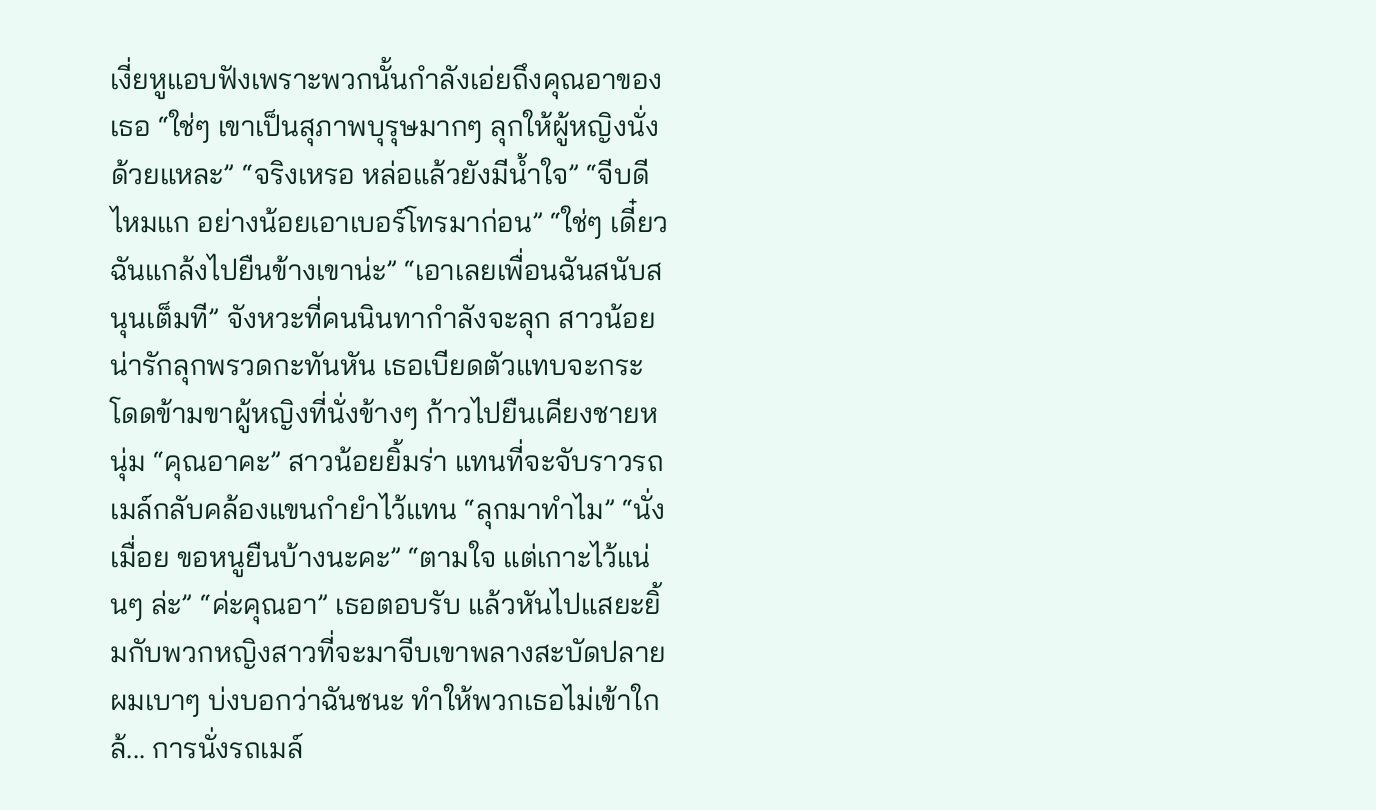เงี่ยหูแอบฟังเพราะพวกนั้นกำลังเอ่ยถึงคุณอาของเธอ “ใช่ๆ เขาเป็นสุภาพบุรุษมากๆ ลุกให้ผู้หญิงนั่งด้วยแหละ” “จริงเหรอ หล่อแล้วยังมีน้ำใจ” “จีบดีไหมแก อย่างน้อยเอาเบอร์โทรมาก่อน” “ใช่ๆ เดี๋ยวฉันแกล้งไปยืนข้างเขาน่ะ” “เอาเลยเพื่อนฉันสนับสนุนเต็มที” จังหวะที่คนนินทากำลังจะลุก สาวน้อยน่ารักลุกพรวดกะทันหัน เธอเบียดตัวแทบจะกระโดดข้ามขาผู้หญิงที่นั่งข้างๆ ก้าวไปยืนเคียงชายหนุ่ม “คุณอาคะ” สาวน้อยยิ้มร่า แทนที่จะจับราวรถเมล์กลับคล้องแขนกำยำไว้แทน “ลุกมาทำไม” “นั่งเมื่อย ขอหนูยืนบ้างนะคะ” “ตามใจ แต่เกาะไว้แน่นๆ ล่ะ” “ค่ะคุณอา” เธอตอบรับ แล้วหันไปแสยะยิ้มกับพวกหญิงสาวที่จะมาจีบเขาพลางสะบัดปลายผมเบาๆ บ่งบอกว่าฉันชนะ ทำให้พวกเธอไม่เข้าใกล้... การนั่งรถเมล์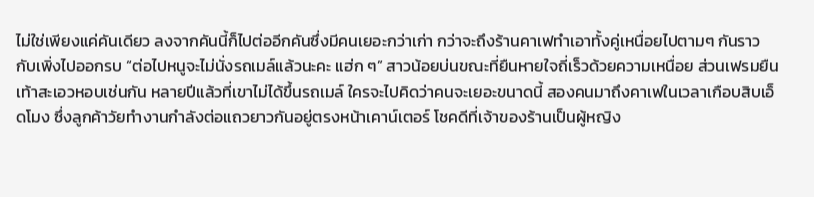ไม่ใช่เพียงแค่คันเดียว ลงจากคันนี้ก็ไปต่ออีกคันซึ่งมีคนเยอะกว่าเก่า กว่าจะถึงร้านคาเฟทำเอาทั้งคู่เหนื่อยไปตามๆ กันราวกับเพิ่งไปออกรบ “ต่อไปหนูจะไม่นั่งรถเมล์แล้วนะคะ แฮ่ก ๆ” สาวน้อยบ่นขณะที่ยืนหายใจถี่เร็วด้วยความเหนื่อย ส่วนเฟรมยืนเท้าสะเอวหอบเช่นกัน หลายปีแล้วที่เขาไม่ได้ขึ้นรถเมล์ ใครจะไปคิดว่าคนจะเยอะขนาดนี้ สองคนมาถึงคาเฟในเวลาเกือบสิบเอ็ดโมง ซึ่งลูกค้าวัยทำงานกำลังต่อแถวยาวกันอยู่ตรงหน้าเคาน์เตอร์ โชคดีที่เจ้าของร้านเป็นผู้หญิง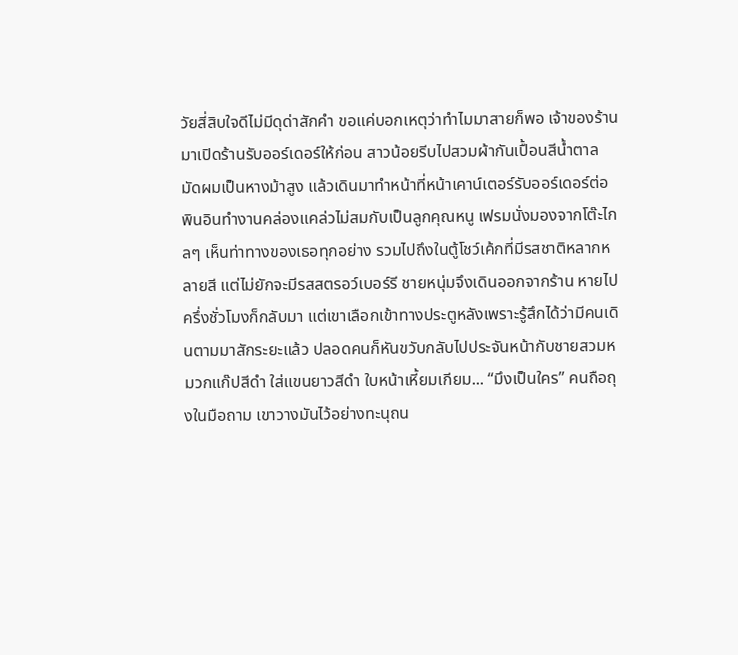วัยสี่สิบใจดีไม่มีดุด่าสักคำ ขอแค่บอกเหตุว่าทำไมมาสายก็พอ เจ้าของร้านมาเปิดร้านรับออร์เดอร์ให้ก่อน สาวน้อยรีบไปสวมผ้ากันเปื้อนสีน้ำตาล มัดผมเป็นหางม้าสูง แล้วเดินมาทำหน้าที่หน้าเคาน์เตอร์รับออร์เดอร์ต่อ พินอินทำงานคล่องแคล่วไม่สมกับเป็นลูกคุณหนู เฟรมนั่งมองจากโต๊ะไกลๆ เห็นท่าทางของเธอทุกอย่าง รวมไปถึงในตู้โชว์เค้กที่มีรสชาติหลากหลายสี แต่ไม่ยักจะมีรสสตรอว์เบอร์รี ชายหนุ่มจึงเดินออกจากร้าน หายไปครึ่งชั่วโมงก็กลับมา แต่เขาเลือกเข้าทางประตูหลังเพราะรู้สึกได้ว่ามีคนเดินตามมาสักระยะแล้ว ปลอดคนก็หันขวับกลับไปประจันหน้ากับชายสวมหมวกแก๊ปสีดำ ใส่แขนยาวสีดำ ใบหน้าเหี้ยมเกียม... “มึงเป็นใคร” คนถือถุงในมือถาม เขาวางมันไว้อย่างทะนุถน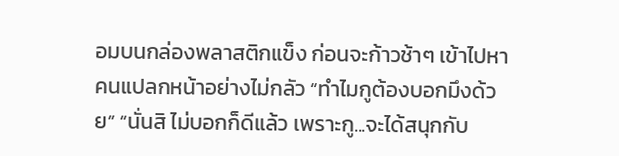อมบนกล่องพลาสติกแข็ง ก่อนจะก้าวช้าๆ เข้าไปหาคนแปลกหน้าอย่างไม่กลัว “ทำไมกูต้องบอกมึงด้วย” “นั่นสิ ไม่บอกก็ดีแล้ว เพราะกู...จะได้สนุกกับ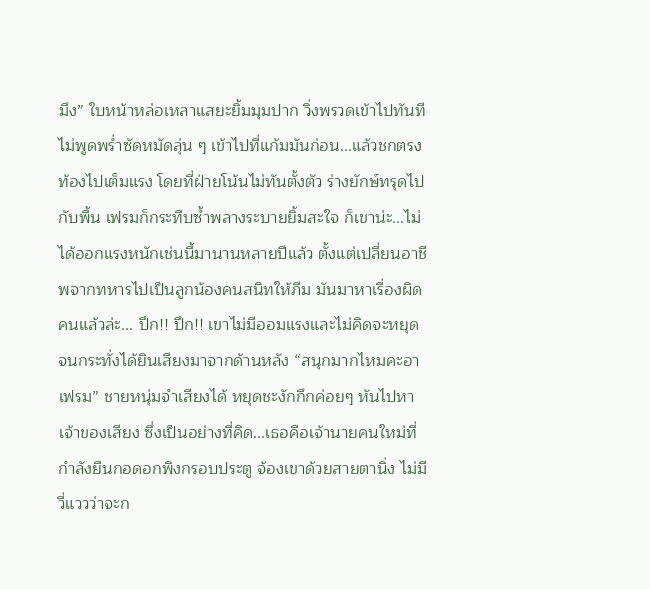มึง” ใบหน้าหล่อเหลาแสยะยิ้มมุมปาก วิ่งพรวดเข้าไปทันที ไม่พูดพร่ำซัดหมัดลุ่น ๆ เข้าไปที่แก้มมันก่อน...แล้วชกตรงท้องไปเต็มแรง โดยที่ฝ่ายโน้นไม่ทันตั้งตัว ร่างยักษ์ทรุดไปกับพื้น เฟรมก็กระทืบซ้ำพลางระบายยิ้มสะใจ ก็เขาน่ะ...ไม่ได้ออกแรงหนักเช่นนี้มานานหลายปีแล้ว ตั้งแต่เปลี่ยนอาชีพจากทหารไปเป็นลูกน้องคนสนิทให้ภีม มันมาหาเรื่องผิดคนแล้วล่ะ... ปึก!! ปึก!! เขาไม่มีออมแรงและไม่คิดจะหยุด จนกระทั่งได้ยินเสียงมาจากด้านหลัง “สนุกมากไหมคะอาเฟรม” ชายหนุ่มจำเสียงได้ หยุดชะงักกึกค่อยๆ หันไปหาเจ้าของเสียง ซึ่งเป็นอย่างที่คิด...เธอคือเจ้านายคนใหม่ที่กำลังยืนกอดอกพิงกรอบประตู จ้องเขาด้วยสายตานิ่ง ไม่มีวี่แววว่าจะก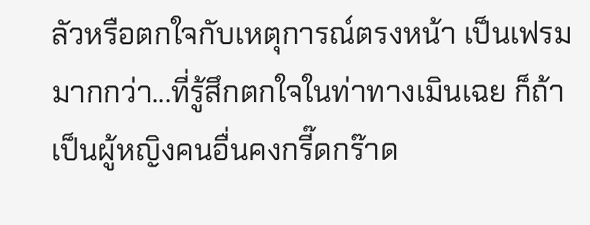ลัวหรือตกใจกับเหตุการณ์ตรงหน้า เป็นเฟรมมากกว่า...ที่รู้สึกตกใจในท่าทางเมินเฉย ก็ถ้าเป็นผู้หญิงคนอื่นคงกรี๊ดกร๊าด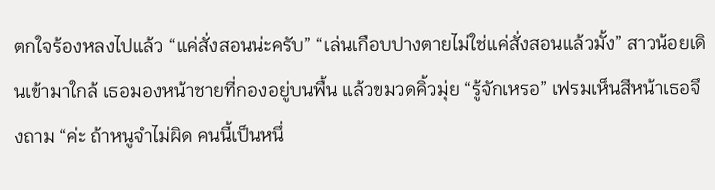ตกใจร้องหลงไปแล้ว “แค่สั่งสอนน่ะครับ” “เล่นเกือบปางตายไม่ใช่แค่สั่งสอนแล้วมั้ง” สาวน้อยเดินเข้ามาใกล้ เธอมองหน้าชายที่กองอยู่บนพื้น แล้วขมวดคิ้วมุ่ย “รู้จักเหรอ” เฟรมเห็นสีหน้าเธอจึงถาม “ค่ะ ถ้าหนูจำไม่ผิด คนนี้เป็นหนึ่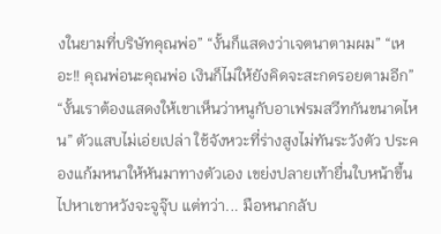งในยามที่บริษัทคุณพ่อ” “งั้นก็แสดงว่าเจตนาตามผม” “เหอะ!! คุณพ่อนะคุณพ่อ เงินก็ไม่ให้ยังคิดจะสะกดรอยตามอีก” “งั้นเราต้องแสดงให้เขาเห็นว่าหนูกับอาเฟรมสวีทกันขนาดไหน” ตัวแสบไม่เอ่ยเปล่า ใช้จังหวะที่ร่างสูงไม่ทันระวังตัว ประคองแก้มหนาให้หันมาทางตัวเอง เขย่งปลายเท้ายื่นใบหน้าขึ้นไปหาเขาหวังจะจูจุ๊บ แต่ทว่า... มือหนากลับ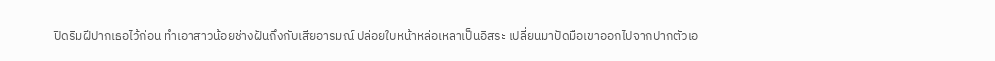ปิดริมฝีปากเธอไว้ก่อน ทำเอาสาวน้อยช่างฝันถึงกับเสียอารมณ์ ปล่อยใบหน้าหล่อเหลาเป็นอิสระ เปลี่ยนมาปัดมือเขาออกไปจากปากตัวเอ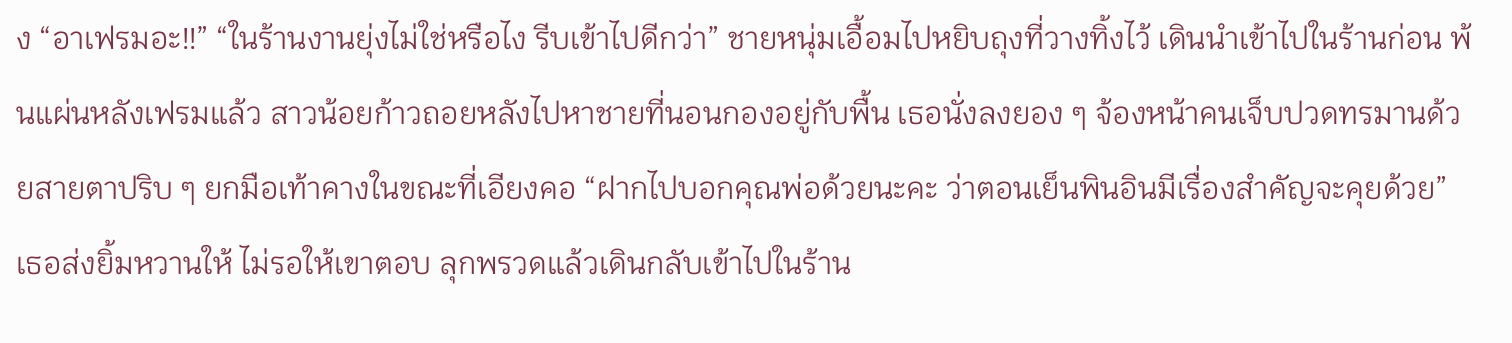ง “อาเฟรมอะ!!” “ในร้านงานยุ่งไม่ใช่หรือไง รีบเข้าไปดีกว่า” ชายหนุ่มเอื้อมไปหยิบถุงที่วางทิ้งไว้ เดินนำเข้าไปในร้านก่อน พ้นแผ่นหลังเฟรมแล้ว สาวน้อยก้าวถอยหลังไปหาชายที่นอนกองอยู่กับพื้น เธอนั่งลงยอง ๆ จ้องหน้าคนเจ็บปวดทรมานด้วยสายตาปริบ ๆ ยกมือเท้าคางในขณะที่เอียงคอ “ฝากไปบอกคุณพ่อด้วยนะคะ ว่าตอนเย็นพินอินมีเรื่องสำคัญจะคุยด้วย” เธอส่งยิ้มหวานให้ ไม่รอให้เขาตอบ ลุกพรวดแล้วเดินกลับเข้าไปในร้าน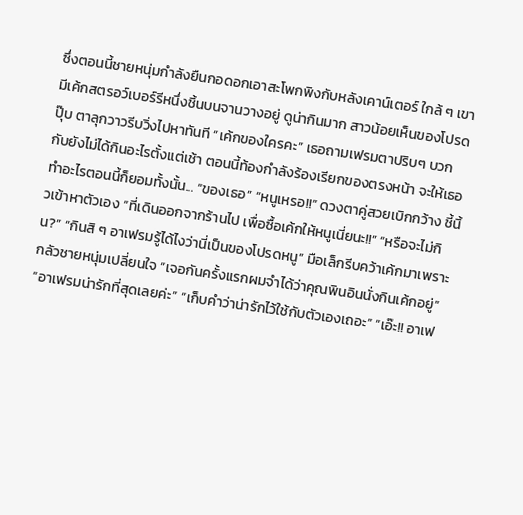ซึ่งตอนนี้ชายหนุ่มกำลังยืนกอดอกเอาสะโพกพิงกับหลังเคาน์เตอร์ ใกล้ ๆ เขามีเค้กสตรอว์เบอร์รีหนึ่งชิ้นบนจานวางอยู่ ดูน่ากินมาก สาวน้อยเห็นของโปรดปุ๊บ ตาลุกวาวรีบวิ่งไปหาทันที “เค้กของใครคะ” เธอถามเฟรมตาปริบๆ บวกกับยังไม่ได้กินอะไรตั้งแต่เช้า ตอนนี้ท้องกำลังร้องเรียกของตรงหน้า จะให้เธอทำอะไรตอนนี้ก็ยอมทั้งนั้น... “ของเธอ” “หนูเหรอ!!” ดวงตาคู่สวยเบิกกว้าง ชี้นิ้วเข้าหาตัวเอง “ที่เดินออกจากร้านไป เพื่อซื้อเค้กให้หนูเนี่ยนะ!!” “หรือจะไม่กิน?” “กินสิ ๆ อาเฟรมรู้ได้ไงว่านี่เป็นของโปรดหนู” มือเล็กรีบคว้าเค้กมาเพราะกลัวชายหนุ่มเปลี่ยนใจ “เจอกันครั้งแรกผมจำได้ว่าคุณพินอินนั่งกินเค้กอยู่” “อาเฟรมน่ารักที่สุดเลยค่ะ” “เก็บคำว่าน่ารักไว้ใช้กับตัวเองเถอะ” “เอ๊ะ!! อาเฟ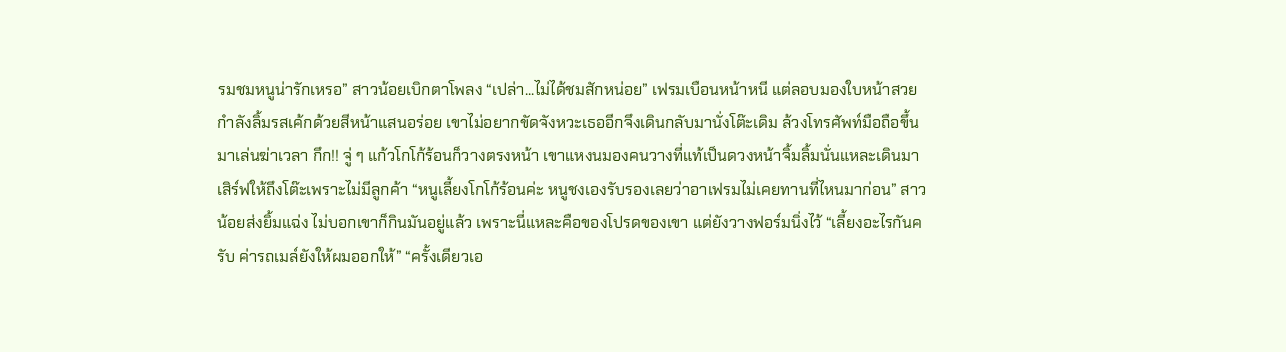รมชมหนูน่ารักเหรอ” สาวน้อยเบิกตาโพลง “เปล่า...ไม่ได้ชมสักหน่อย” เฟรมเบือนหน้าหนี แต่ลอบมองใบหน้าสวยกำลังลิ้มรสเค้กด้วยสีหน้าแสนอร่อย เขาไม่อยากขัดจังหวะเธออีกจึงเดินกลับมานั่งโต๊ะเดิม ล้วงโทรศัพท์มือถือขึ้นมาเล่นฆ่าเวลา กึก!! จู่ ๆ แก้วโกโก้ร้อนก็วางตรงหน้า เขาแหงนมองคนวางที่แท้เป็นดวงหน้าจิ้มลิ้มนั่นแหละเดินมาเสิร์ฟให้ถึงโต๊ะเพราะไม่มีลูกค้า “หนูเลี้ยงโกโก้ร้อนค่ะ หนูชงเองรับรองเลยว่าอาเฟรมไม่เคยทานที่ไหนมาก่อน” สาวน้อยส่งยิ้มแฉ่ง ไม่บอกเขาก็กินมันอยู่แล้ว เพราะนี่แหละคือของโปรดของเขา แต่ยังวางฟอร์มนิ่งไว้ “เลี้ยงอะไรกันครับ ค่ารถเมล์ยังให้ผมออกให้” “ครั้งเดียวเอ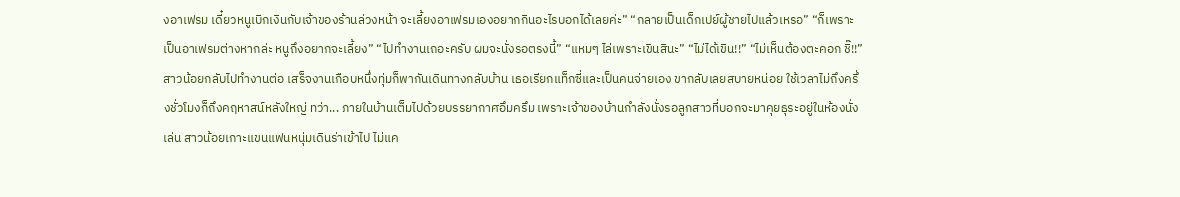งอาเฟรม เดี๋ยวหนูเบิกเงินกับเจ้าของร้านล่วงหน้า จะเลี้ยงอาเฟรมเองอยากกินอะไรบอกได้เลยค่ะ” “กลายเป็นเด็กเปย์ผู้ชายไปแล้วเหรอ” “ก็เพราะเป็นอาเฟรมต่างหากล่ะ หนูถึงอยากจะเลี้ยง” “ไปทำงานเถอะครับ ผมจะนั่งรอตรงนี้” “แหมๆ ไล่เพราะเขินสินะ” “ไม่ได้เขิน!!” “ไม่เห็นต้องตะคอก ชิ๊!!” สาวน้อยกลับไปทำงานต่อ เสร็จงานเกือบหนึ่งทุ่มก็พากันเดินทางกลับบ้าน เธอเรียกแท็กซี่และเป็นคนจ่ายเอง ขากลับเลยสบายหน่อย ใช้เวลาไม่ถึงครึ่งชั่วโมงก็ถึงคฤหาสน์หลังใหญ่ ทว่า... ภายในบ้านเต็มไปด้วยบรรยากาศอึมครึม เพราะเจ้าของบ้านกำลังนั่งรอลูกสาวที่บอกจะมาคุยธุระอยู่ในห้องนั่งเล่น สาวน้อยเกาะแขนแฟนหนุ่มเดินร่าเข้าไป ไม่แค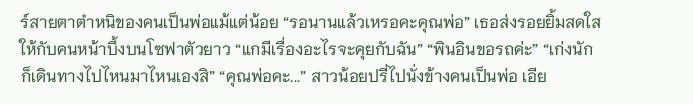ร์สายตาตำหนิของคนเป็นพ่อแม้แต่น้อย “รอนานแล้วเหรอคะคุณพ่อ” เธอส่งรอยยิ้มสดใสให้กับคนหน้าบึ้งบนโซฟาตัวยาว “แกมีเรื่องอะไรจะคุยกับฉัน” “พินอินขอรถค่ะ” “เก่งนักก็เดินทางไปไหนมาไหนเองสิ” “คุณพ่อคะ...” สาวน้อยปรี่ไปนั่งข้างคนเป็นพ่อ เอีย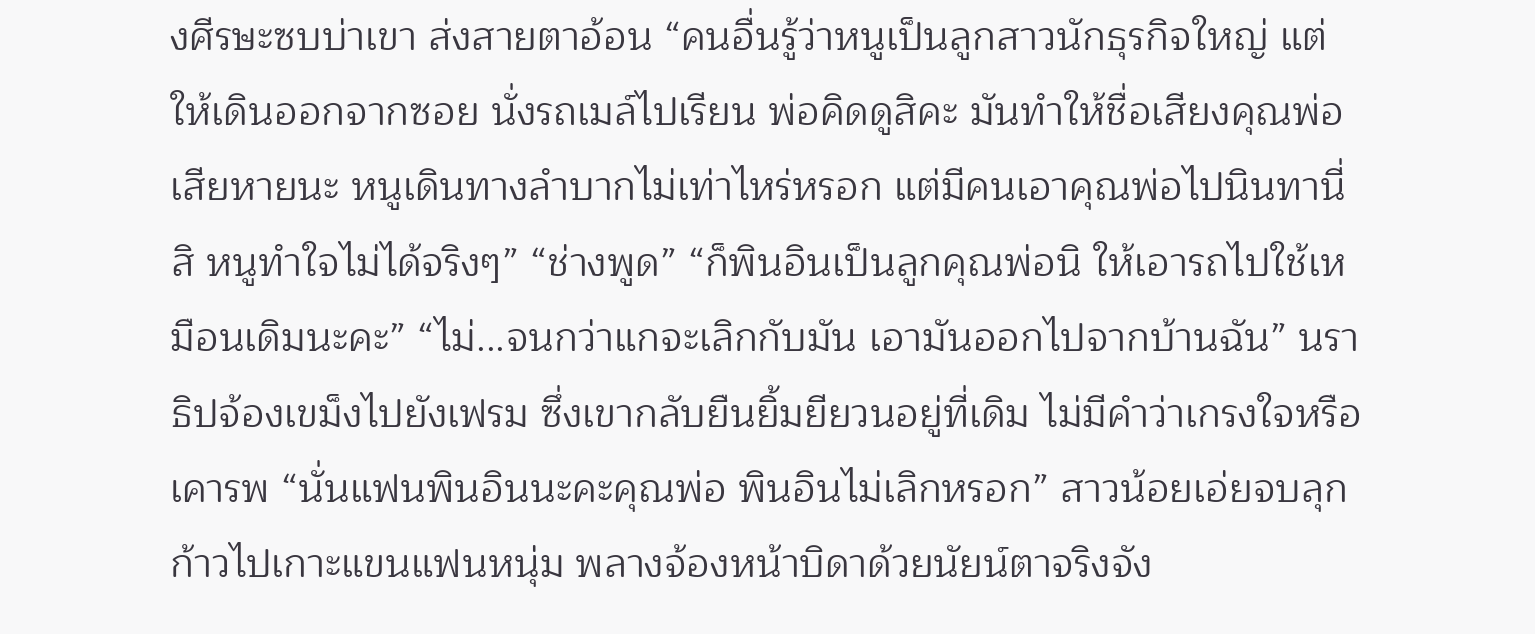งศีรษะซบบ่าเขา ส่งสายตาอ้อน “คนอื่นรู้ว่าหนูเป็นลูกสาวนักธุรกิจใหญ่ แต่ให้เดินออกจากซอย นั่งรถเมล์ไปเรียน พ่อคิดดูสิคะ มันทำให้ชื่อเสียงคุณพ่อเสียหายนะ หนูเดินทางลำบากไม่เท่าไหร่หรอก แต่มีคนเอาคุณพ่อไปนินทานี่สิ หนูทำใจไม่ได้จริงๆ” “ช่างพูด” “ก็พินอินเป็นลูกคุณพ่อนิ ให้เอารถไปใช้เหมือนเดิมนะคะ” “ไม่...จนกว่าแกจะเลิกกับมัน เอามันออกไปจากบ้านฉัน” นราธิปจ้องเขม็งไปยังเฟรม ซึ่งเขากลับยืนยิ้มยียวนอยู่ที่เดิม ไม่มีคำว่าเกรงใจหรือเคารพ “นั่นแฟนพินอินนะคะคุณพ่อ พินอินไม่เลิกหรอก” สาวน้อยเอ่ยจบลุกก้าวไปเกาะแขนแฟนหนุ่ม พลางจ้องหน้าบิดาด้วยนัยน์ตาจริงจัง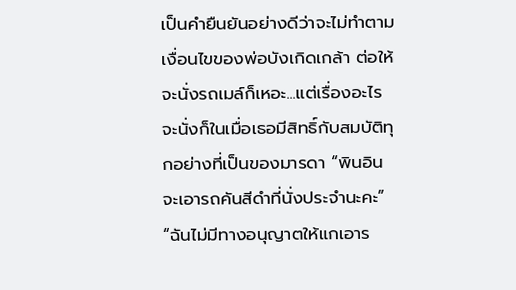เป็นคำยืนยันอย่างดีว่าจะไม่ทำตามเงื่อนไขของพ่อบังเกิดเกล้า ต่อให้จะนั่งรถเมล์ก็เหอะ...แต่เรื่องอะไรจะนั่งก็ในเมื่อเธอมีสิทธิ์กับสมบัติทุกอย่างที่เป็นของมารดา “พินอินจะเอารถคันสีดำที่นั่งประจำนะคะ” “ฉันไม่มีทางอนุญาตให้แกเอาร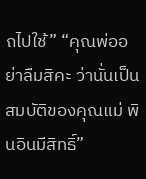ถไปใช้” “คุณพ่ออย่าลืมสิคะ ว่านั่นเป็นสมบัติของคุณแม่ พินอินมีสิทธิ์”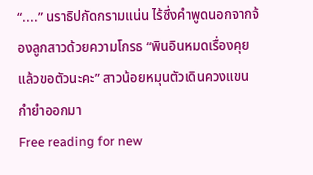“....” นราธิปกัดกรามแน่น ไร้ซึ่งคำพูดนอกจากจ้องลูกสาวด้วยความโกรธ “พินอินหมดเรื่องคุยแล้วขอตัวนะคะ” สาวน้อยหมุนตัวเดินควงแขนกำยำออกมา
Free reading for new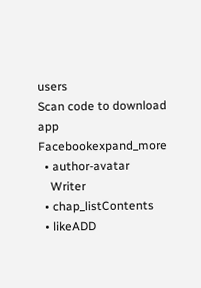users
Scan code to download app
Facebookexpand_more
  • author-avatar
    Writer
  • chap_listContents
  • likeADD